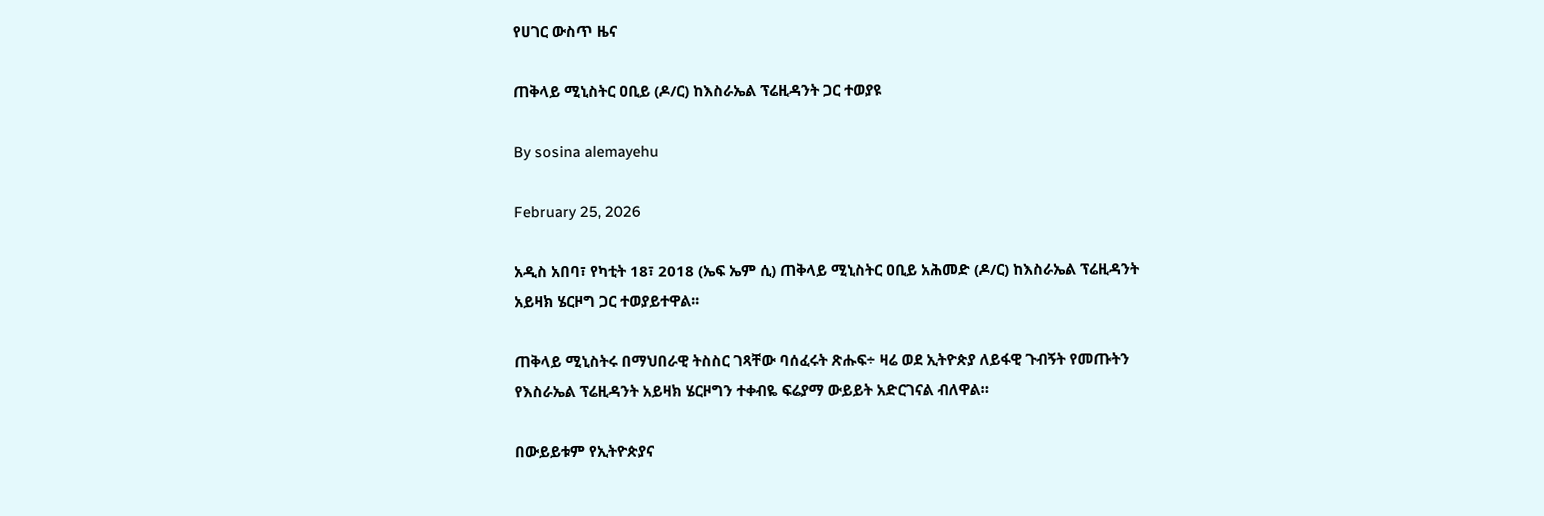የሀገር ውስጥ ዜና

ጠቅላይ ሚኒስትር ዐቢይ (ዶ/ር) ከእስራኤል ፕሬዚዳንት ጋር ተወያዩ

By sosina alemayehu

February 25, 2026

አዲስ አበባ፣ የካቲት 18፣ 2018 (ኤፍ ኤም ሲ) ጠቅላይ ሚኒስትር ዐቢይ አሕመድ (ዶ/ር) ከእስራኤል ፕሬዚዳንት አይዛክ ሄርዞግ ጋር ተወያይተዋል፡፡

ጠቅላይ ሚኒስትሩ በማህበራዊ ትስስር ገጻቸው ባሰፈሩት ጽሑፍ÷ ዛሬ ወደ ኢትዮጵያ ለይፋዊ ጉብኝት የመጡትን የእስራኤል ፕሬዚዳንት አይዛክ ሄርዞግን ተቀብዬ ፍሬያማ ውይይት አድርገናል ብለዋል።

በውይይቱም የኢትዮጵያና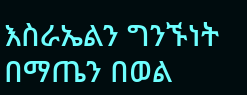እስራኤልን ግንኙነት በማጤን በወል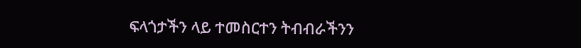ፍላጎታችን ላይ ተመስርተን ትብብራችንን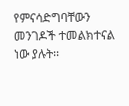የምናሳድግባቸውን መንገዶች ተመልክተናል ነው ያሉት፡፡